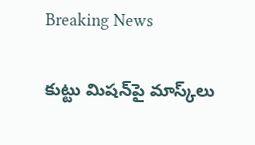Breaking News

కుట్టు మిషన్‌పై మాస్క్‌లు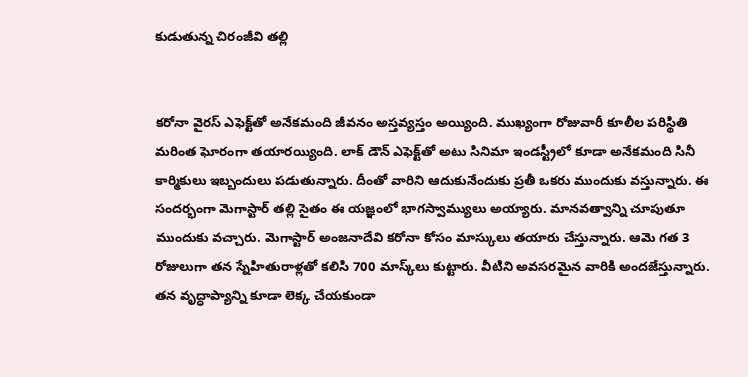కుడుతున్న చిరంజీవి తల్లి


కరోనా వైరస్ ఎఫెక్ట్‌తో అనేకమంది జీవనం అస్తవ్యస్తం అయ్యింది. ముఖ్యంగా రోజువారీ కూలీల పరిస్థితి మరింత ఘోరంగా తయారయ్యింది. లాక్ డౌన్ ఎఫెక్ట్‌తో అటు సినిమా ఇండస్ట్రీలో కూడా అనేకమంది సినీ కార్మికులు ఇబ్బందులు పడుతున్నారు. దీంతో వారిని ఆదుకునేందుకు ప్రతీ ఒకరు ముందుకు వస్తున్నారు. ఈ సందర్భంగా మెగాస్టార్ తల్లి సైతం ఈ యజ్ఞంలో భాగస్వామ్యులు అయ్యారు. మానవత్వాన్ని చూపుతూ ముందుకు వచ్చారు. మెగాస్టార్‌ అంజనాదేవి కరోనా కోసం మాస్కులు తయారు చేస్తున్నారు. ఆమె గత 3 రోజులుగా తన స్నేహితురాళ్లతో కలిసి 700 మాస్క్‌లు కుట్టారు. వీటిని అవసరమైన వారికి అందజేస్తున్నారు. తన వృద్ధాప్యాన్ని కూడా లెక్క చేయకుండా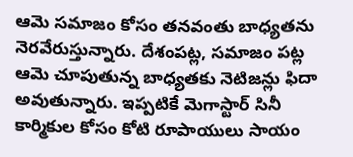ఆమె సమాజం కోసం తనవంతు బాధ్యతను నెరవేరుస్తున్నారు. దేశంపట్ల, సమాజం పట్ల ఆమె చూపుతున్న బాధ్యతకు నెటిజన్లు ఫిదా అవుతున్నారు. ఇప్పటికే మెగాస్టార్ సినీ కార్మికుల కోసం కోటి రూపాయులు సాయం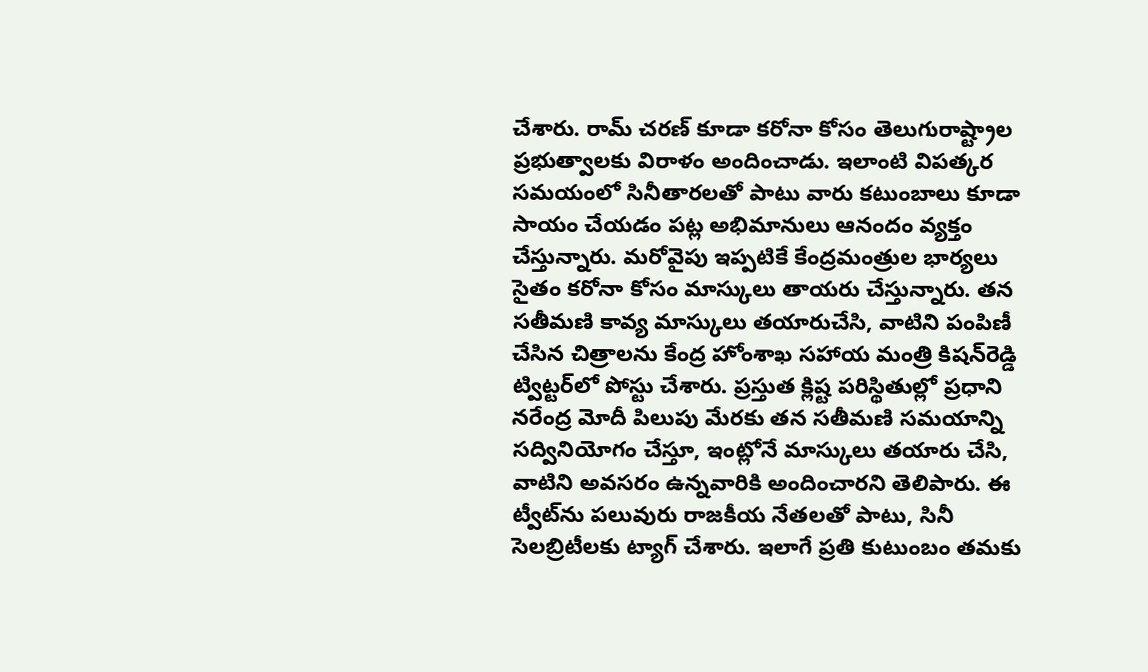చేశారు. రామ్ చరణ్ కూడా కరోనా కోసం తెలుగురాష్ట్రాల ప్రభుత్వాలకు విరాళం అందించాడు. ఇలాంటి విపత్కర సమయంలో సినీతారలతో పాటు వారు కటుంబాలు కూడా సాయం చేయడం పట్ల అభిమానులు ఆనందం వ్యక్తం చేస్తున్నారు. మరోవైపు ఇప్పటికే కేంద్రమంత్రుల భార్యలు సైతం కరోనా కోసం మాస్కులు తాయరు చేస్తున్నారు. తన సతీమణి కావ్య మాస్కులు తయారుచేసి, వాటిని పంపిణీ చేసిన చిత్రాలను కేంద్ర హోంశాఖ సహాయ మంత్రి కిషన్‌రెడ్డి ట్విట్టర్‌లో పోస్టు చేశారు. ప్రస్తుత క్లిష్ట పరిస్థితుల్లో ప్రధాని నరేంద్ర మోదీ పిలుపు మేరకు తన సతీమణి సమయాన్ని సద్వినియోగం చేస్తూ, ఇంట్లోనే మాస్కులు తయారు చేసి, వాటిని అవసరం ఉన్నవారికి అందించారని తెలిపారు. ఈ ట్వీట్‌ను పలువురు రాజకీయ నేతలతో పాటు, సినీ సెలబ్రిటీలకు ట్యాగ్‌ చేశారు. ఇలాగే ప్రతి కుటుంబం తమకు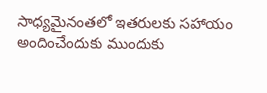సాధ్యమైనంతలో ఇతరులకు సహాయం అందించేందుకు ముందుకు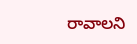రావాలని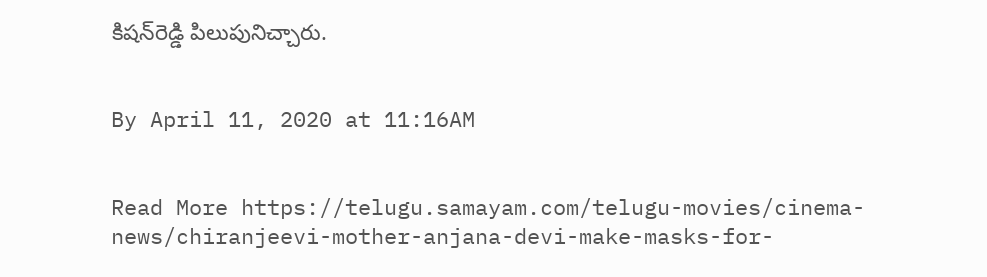కిషన్‌రెడ్డి పిలుపునిచ్చారు.


By April 11, 2020 at 11:16AM


Read More https://telugu.samayam.com/telugu-movies/cinema-news/chiranjeevi-mother-anjana-devi-make-masks-for-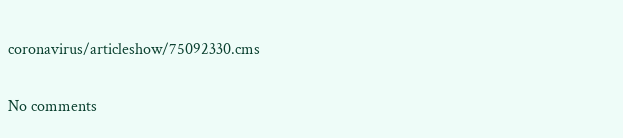coronavirus/articleshow/75092330.cms

No comments